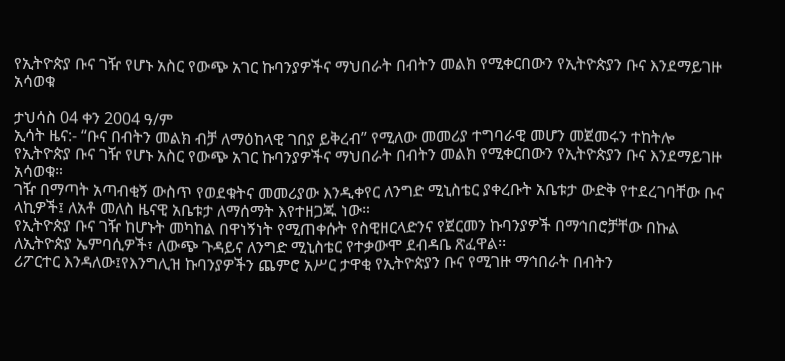የኢትዮጵያ ቡና ገዥ የሆኑ አስር የውጭ አገር ኩባንያዎችና ማህበራት በብትን መልክ የሚቀርበውን የኢትዮጵያን ቡና እንደማይገዙ አሳወቁ

ታህሳስ 04 ቀን 2004 ዓ/ም
ኢሳት ዜና:- “ቡና በብትን መልክ ብቻ ለማዕከላዊ ገበያ ይቅረብ” የሚለው መመሪያ ተግባራዊ መሆን መጀመሩን ተከትሎ የኢትዮጵያ ቡና ገዥ የሆኑ አስር የውጭ አገር ኩባንያዎችና ማህበራት በብትን መልክ የሚቀርበውን የኢትዮጵያን ቡና እንደማይገዙ አሳወቁ።
ገዥ በማጣት አጣብቂኝ ውስጥ የወደቁትና መመሪያው እንዲቀየር ለንግድ ሚኒስቴር ያቀረቡት አቤቱታ ውድቅ የተደረገባቸው ቡና ላኪዎች፤ ለአቶ መለስ ዜናዊ አቤቱታ ለማሰማት እየተዘጋጁ ነው።
የኢትዮጵያ ቡና ገዥ ከሆኑት መካከል በዋነኝነት የሚጠቀሱት የስዊዘርላድንና የጀርመን ኩባንያዎች በማኅበሮቻቸው በኩል ለኢትዮጵያ ኤምባሲዎች፣ ለውጭ ጉዳይና ለንግድ ሚኒስቴር የተቃውሞ ደብዳቤ ጽፈዋል፡፡
ሪፖርተር እንዳለው፤የእንግሊዝ ኩባንያዎችን ጨምሮ አሥር ታዋቂ የኢትዮጵያን ቡና የሚገዙ ማኅበራት በብትን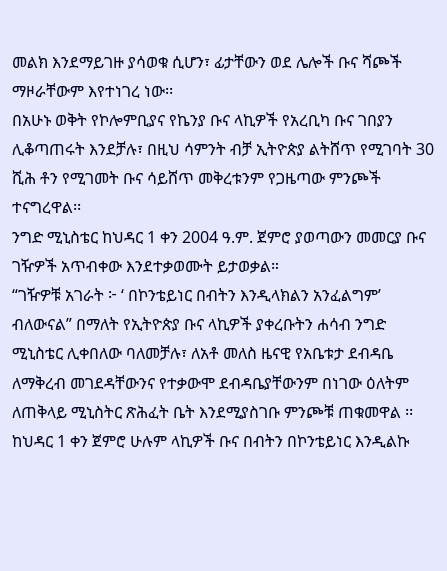መልክ እንደማይገዙ ያሳወቁ ሲሆን፣ ፊታቸውን ወደ ሌሎች ቡና ሻጮች ማዞራቸውም እየተነገረ ነው፡፡
በአሁኑ ወቅት የኮሎምቢያና የኬንያ ቡና ላኪዎች የአረቢካ ቡና ገበያን ሊቆጣጠሩት እንደቻሉ፣ በዚህ ሳምንት ብቻ ኢትዮጵያ ልትሸጥ የሚገባት 30 ሺሕ ቶን የሚገመት ቡና ሳይሸጥ መቅረቱንም የጋዜጣው ምንጮች ተናግረዋል፡፡
ንግድ ሚኒስቴር ከህዳር 1 ቀን 2004 ዓ.ም. ጀምሮ ያወጣውን መመርያ ቡና ገዥዎች አጥብቀው እንደተቃወሙት ይታወቃል።
“ገዥዎቹ አገራት ፦ ‘ በኮንቴይነር በብትን እንዲላክልን አንፈልግም’ ብለውናል” በማለት የኢትዮጵያ ቡና ላኪዎች ያቀረቡትን ሐሳብ ንግድ ሚኒስቴር ሊቀበለው ባለመቻሉ፣ ለአቶ መለስ ዜናዊ የአቤቱታ ደብዳቤ ለማቅረብ መገደዳቸውንና የተቃውሞ ደብዳቤያቸውንም በነገው ዕለትም ለጠቅላይ ሚኒስትር ጽሕፈት ቤት እንደሚያስገቡ ምንጮቹ ጠቁመዋል ፡፡
ከህዳር 1 ቀን ጀምሮ ሁሉም ላኪዎች ቡና በብትን በኮንቴይነር እንዲልኩ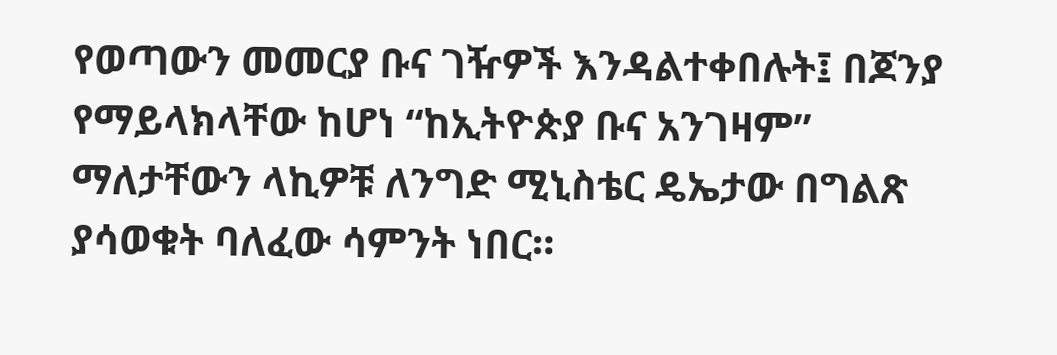የወጣውን መመርያ ቡና ገዥዎች እንዳልተቀበሉት፤ በጆንያ የማይላክላቸው ከሆነ “ከኢትዮጵያ ቡና አንገዛም” ማለታቸውን ላኪዎቹ ለንግድ ሚኒስቴር ዴኤታው በግልጽ ያሳወቁት ባለፈው ሳምንት ነበር።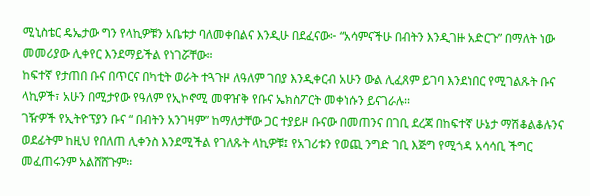ሚኒስቴር ዴኤታው ግን የላኪዎቹን አቤቱታ ባለመቀበልና እንዲሁ በደፈናው፦ “አሳምናችሁ በብትን እንዲገዙ አድርጉ” በማለት ነው መመሪያው ሊቀየር እንደማይችል የነገሯቸው።
ከፍተኛ የታጠበ ቡና በጥርና በካቲት ወራት ተጓጉዞ ለዓለም ገበያ እንዲቀርብ አሁን ውል ሊፈጸም ይገባ እንደነበር የሚገልጹት ቡና ላኪዎች፣ አሁን በሚታየው የዓለም የኢኮኖሚ መዋዠቅ የቡና ኤክስፖርት መቀነሱን ይናገራሉ፡፡
ገዥዎች የኢትዮፕያን ቡና “ በብትን አንገዛም” ከማለታቸው ጋር ተያይዞ ቡናው በመጠንና በገቢ ደረጃ በከፍተኛ ሁኔታ ማሽቆልቆሉንና ወደፊትም ከዚህ የበለጠ ሊቀንስ እንደሚችል የገለጹት ላኪዎቹ፤ የአገሪቱን የወጪ ንግድ ገቢ እጅግ የሚጎዳ አሳሳቢ ችግር መፈጠሩንም አልሸሸጉም፡፡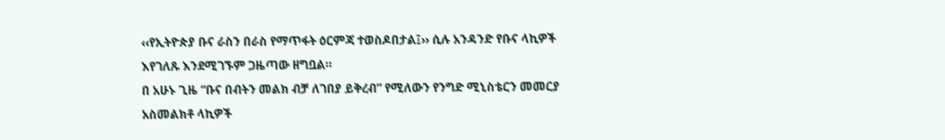‹‹የኢትዮጵያ ቡና ራስን በራስ የማጥፋት ዕርምጃ ተወስዶበታል፤›› ሲሉ አንዳንድ የቡና ላኪዎች እየገለጹ እንደሚገኙም ጋዜጣው ዘግቧል።
በ አሁኑ ጊዜ “ቡና በብትን መልክ ብቻ ለገበያ ይቅረብ” የሚለውን የንግድ ሚኒስቴርን መመርያ አስመልክቶ ላኪዎች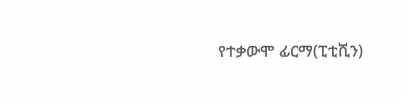የተቃውሞ ፊርማ(ፒቲሺን)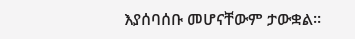እያሰባሰቡ መሆናቸውም ታውቋል።